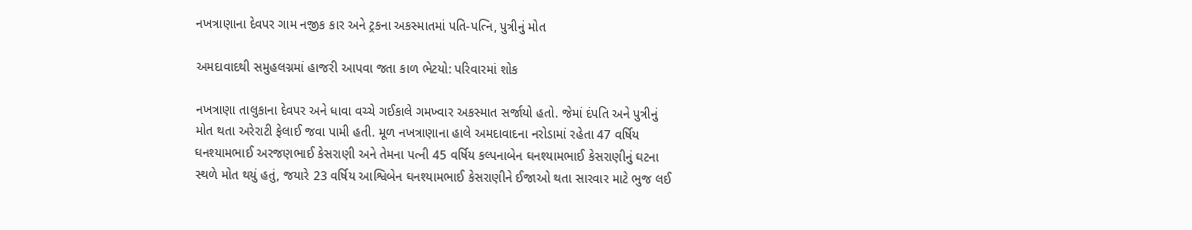નખત્રાણાના દેવપર ગામ નજીક કાર અને ટ્રકના અકસ્માતમાં પતિ-પત્નિ, પુત્રીનું મોત

અમદાવાદથી સમુહલગ્નમાં હાજરી આપવા જતા કાળ ભેટયો: પરિવારમાં શોક

નખત્રાણા તાલુકાના દેવપર અને ધાવા વચ્ચે ગઈકાલે ગમખ્વાર અકસ્માત સર્જાયો હતો. જેમાં દંપતિ અને પુત્રીનું મોત થતા અરેરાટી ફેલાઈ જવા પામી હતી. મૂળ નખત્રાણાના હાલે અમદાવાદના નરોડામાં રહેતા 47 વર્ષિય ઘનશ્યામભાઈ અરજણભાઈ કેસરાણી અને તેમના પત્ની 45 વર્ષિય કલ્પનાબેન ઘનશ્યામભાઈ કેસરાણીનું ઘટના સ્થળે મોત થયું હતું, જયારે 23 વર્ષિય આશ્વિબેન ઘનશ્યામભાઈ કેસરાણીને ઈજાઓ થતા સારવાર માટે ભુજ લઈ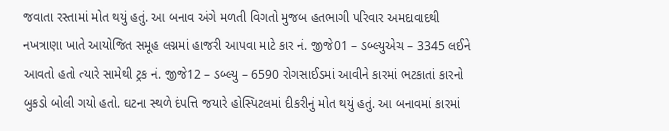જવાતા રસ્તામાં મોત થયું હતું. આ બનાવ અંગે મળતી વિગતો મુજબ હતભાગી પરિવાર અમદાવાદથી નખત્રાણા ખાતે આયોજિત સમૂહ લગ્નમાં હાજરી આપવા માટે કાર નં. જીજે01 – ડબ્લ્યુએચ – 3345 લઈને આવતો હતો ત્યારે સામેથી ટ્રક નં. જીજે12 – ડબ્લ્યુ – 6590 રોગસાઈડમાં આવીને કારમાં ભટકાતાં કારનો બુકડો બોલી ગયો હતો. ઘટના સ્થળે દંપત્તિ જયારે હોસ્પિટલમાં દીકરીનું મોત થયું હતું. આ બનાવમાં કારમાં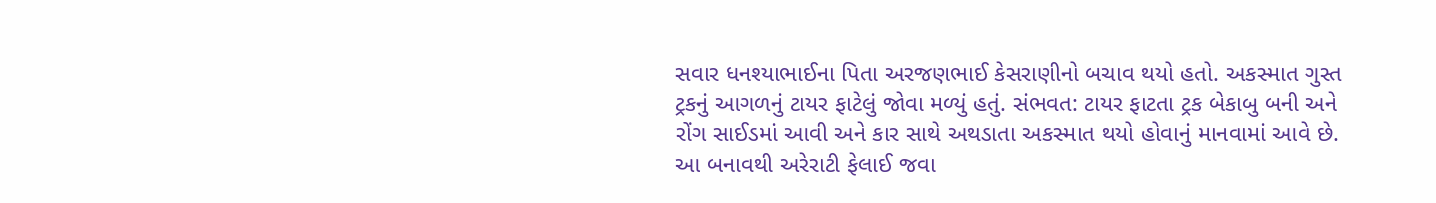સવાર ધનશ્યાભાઈના પિતા અરજણભાઈ કેસરાણીનો બચાવ થયો હતો. અકસ્માત ગુસ્ત ટ્રકનું આગળનું ટાયર ફાટેલું જોવા મળ્યું હતું. સંભવત: ટાયર ફાટતા ટ્રક બેકાબુ બની અને રોંગ સાઈડમાં આવી અને કાર સાથે અથડાતા અકસ્માત થયો હોવાનું માનવામાં આવે છે. આ બનાવથી અરેરાટી ફેલાઈ જવા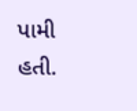પામી હતી.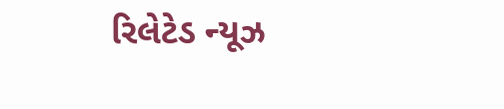રિલેટેડ ન્યૂઝ